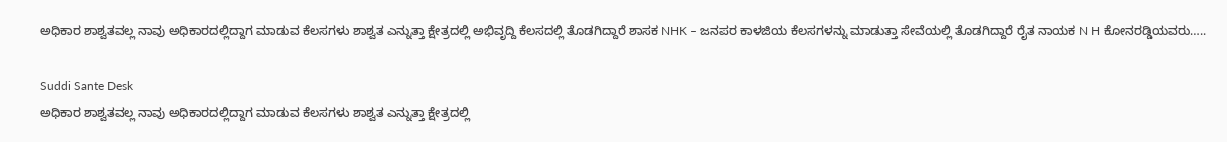ಅಧಿಕಾರ ಶಾಶ್ವತವಲ್ಲ ನಾವು ಅಧಿಕಾರದಲ್ಲಿದ್ದಾಗ ಮಾಡುವ ಕೆಲಸಗಳು ಶಾಶ್ವತ ಎನ್ನುತ್ತಾ ಕ್ಷೇತ್ರದಲ್ಲಿ ಅಭಿವೃದ್ದಿ ಕೆಲಸದಲ್ಲಿ ತೊಡಗಿದ್ದಾರೆ ಶಾಸಕ NHK – ಜನಪರ ಕಾಳಜಿಯ ಕೆಲಸಗಳನ್ನು ಮಾಡುತ್ತಾ ಸೇವೆಯಲ್ಲಿ ತೊಡಗಿದ್ದಾರೆ ರೈತ ನಾಯಕ N H ಕೋನರಡ್ಡಿಯವರು…..

Suddi Sante Desk
ಅಧಿಕಾರ ಶಾಶ್ವತವಲ್ಲ ನಾವು ಅಧಿಕಾರದಲ್ಲಿದ್ದಾಗ ಮಾಡುವ ಕೆಲಸಗಳು ಶಾಶ್ವತ ಎನ್ನುತ್ತಾ ಕ್ಷೇತ್ರದಲ್ಲಿ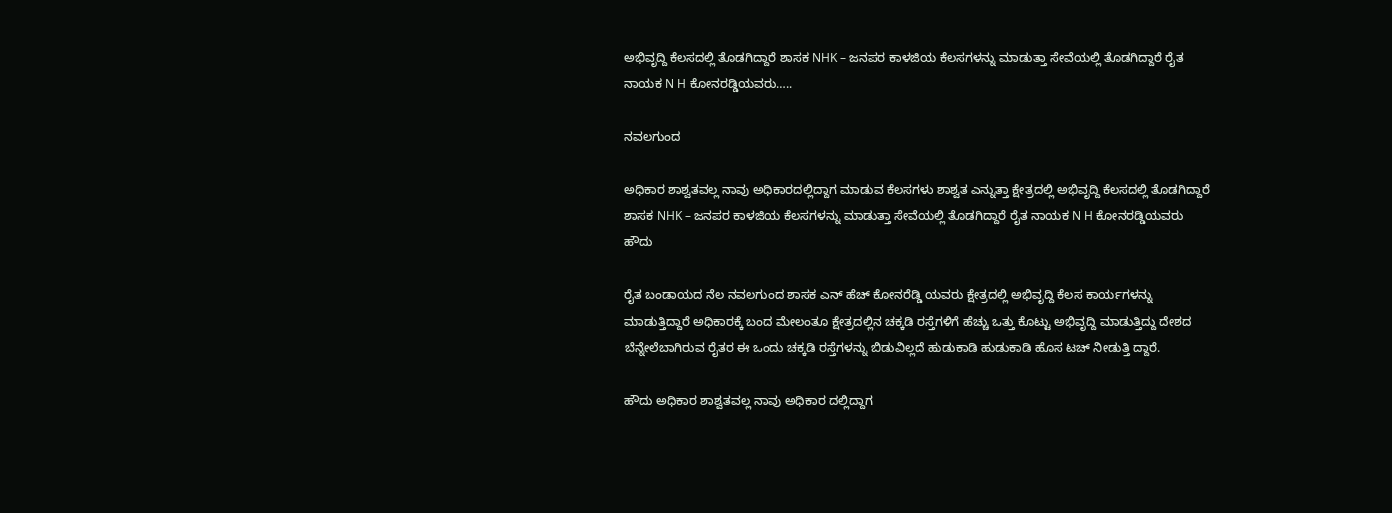ಅಭಿವೃದ್ದಿ ಕೆಲಸದಲ್ಲಿ ತೊಡಗಿದ್ದಾರೆ ಶಾಸಕ NHK – ಜನಪರ ಕಾಳಜಿಯ ಕೆಲಸಗಳನ್ನು ಮಾಡುತ್ತಾ ಸೇವೆಯಲ್ಲಿ ತೊಡಗಿದ್ದಾರೆ ರೈತ ನಾಯಕ N H ಕೋನರಡ್ಡಿಯವರು…..

ನವಲಗುಂದ

ಅಧಿಕಾರ ಶಾಶ್ವತವಲ್ಲ ನಾವು ಅಧಿಕಾರದಲ್ಲಿದ್ದಾಗ ಮಾಡುವ ಕೆಲಸಗಳು ಶಾಶ್ವತ ಎನ್ನುತ್ತಾ ಕ್ಷೇತ್ರದಲ್ಲಿ ಅಭಿವೃದ್ದಿ ಕೆಲಸದಲ್ಲಿ ತೊಡಗಿದ್ದಾರೆ ಶಾಸಕ NHK – ಜನಪರ ಕಾಳಜಿಯ ಕೆಲಸಗಳನ್ನು ಮಾಡುತ್ತಾ ಸೇವೆಯಲ್ಲಿ ತೊಡಗಿದ್ದಾರೆ ರೈತ ನಾಯಕ N H ಕೋನರಡ್ಡಿಯವರು ಹೌದು

ರೈತ ಬಂಡಾಯದ ನೆಲ ನವಲಗುಂದ ಶಾಸಕ ಎನ್ ಹೆಚ್ ಕೋನರೆಡ್ಡಿ ಯವರು ಕ್ಷೇತ್ರದಲ್ಲಿ ಅಭಿವೃದ್ದಿ ಕೆಲಸ ಕಾರ್ಯಗಳನ್ನು ಮಾಡುತ್ತಿದ್ದಾರೆ ಅಧಿಕಾರಕ್ಕೆ ಬಂದ ಮೇಲಂತೂ ಕ್ಷೇತ್ರದಲ್ಲಿನ ಚಕ್ಕಡಿ ರಸ್ತೆಗಳಿಗೆ ಹೆಚ್ಚು ಒತ್ತು ಕೊಟ್ಟು ಅಭಿವೃದ್ದಿ ಮಾಡುತ್ತಿದ್ದು ದೇಶದ ಬೆನ್ನೇಲೆಬಾಗಿರುವ ರೈತರ ಈ ಒಂದು ಚಕ್ಕಡಿ ರಸ್ತೆಗಳನ್ನು ಬಿಡುವಿಲ್ಲದೆ ಹುಡುಕಾಡಿ ಹುಡುಕಾಡಿ ಹೊಸ ಟಚ್ ನೀಡುತ್ತಿ ದ್ದಾರೆ.

ಹೌದು ಅಧಿಕಾರ ಶಾಶ್ವತವಲ್ಲ ನಾವು ಅಧಿಕಾರ ದಲ್ಲಿದ್ದಾಗ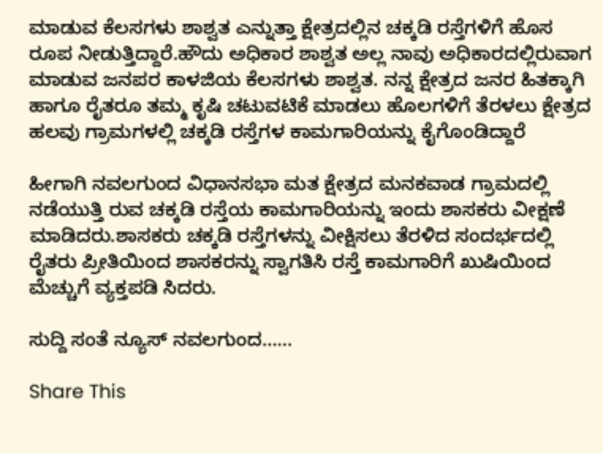ಮಾಡುವ ಕೆಲಸಗಳು ಶಾಶ್ವತ ಎನ್ನುತ್ತಾ ಕ್ಷೇತ್ರದಲ್ಲಿನ ಚಕ್ಕಡಿ ರಸ್ತೆಗಳಿಗೆ ಹೊಸ ರೂಪ ನೀಡುತ್ತಿದ್ದಾರೆ.ಹೌದು ಅಧಿಕಾರ ಶಾಶ್ವತ ಅಲ್ಲ ನಾವು ಅಧಿಕಾರದಲ್ಲಿರುವಾಗ ಮಾಡುವ ಜನಪರ ಕಾಳಜಿಯ ಕೆಲಸಗಳು ಶಾಶ್ವತ. ನನ್ನ ಕ್ಷೇತ್ರದ ಜನರ ಹಿತಕ್ಕಾಗಿ ಹಾಗೂ ರೈತರೂ ತಮ್ಮ ಕೃಷಿ ಚಟುವಟಿಕೆ ಮಾಡಲು ಹೊಲಗಳಿಗೆ ತೆರಳಲು ಕ್ಷೇತ್ರದ ಹಲವು ಗ್ರಾಮಗಳಲ್ಲಿ ಚಕ್ಕಡಿ ರಸ್ತೆಗಳ ಕಾಮಗಾರಿಯನ್ನು ಕೈಗೊಂಡಿದ್ದಾರೆ

ಹೀಗಾಗಿ ನವಲಗುಂದ ವಿಧಾನಸಭಾ ಮತ ಕ್ಷೇತ್ರದ ಮನಕವಾಡ ಗ್ರಾಮದಲ್ಲಿ ನಡೆಯುತ್ತಿ ರುವ ಚಕ್ಕಡಿ ರಸ್ತೆಯ ಕಾಮಗಾರಿಯನ್ನು ಇಂದು ಶಾಸಕರು ವೀಕ್ಷಣೆ ಮಾಡಿದರು.ಶಾಸಕರು ಚಕ್ಕಡಿ ರಸ್ತೆಗಳನ್ನು ವೀಕ್ಷಿಸಲು ತೆರಳಿದ ಸಂದರ್ಭದಲ್ಲಿ ರೈತರು ಪ್ರೀತಿಯಿಂದ ಶಾಸಕರನ್ನು ಸ್ವಾಗತಿಸಿ ರಸ್ತೆ ಕಾಮಗಾರಿಗೆ ಖುಷಿಯಿಂದ ಮೆಚ್ಚುಗೆ ವ್ಯಕ್ತಪಡಿ ಸಿದರು.

ಸುದ್ದಿ ಸಂತೆ ನ್ಯೂಸ್ ನವಲಗುಂದ……

Share This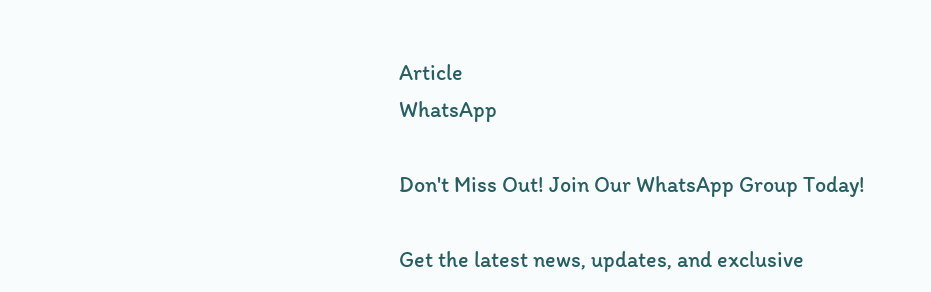Article
WhatsApp

Don't Miss Out! Join Our WhatsApp Group Today!

Get the latest news, updates, and exclusive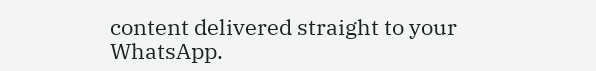content delivered straight to your WhatsApp.